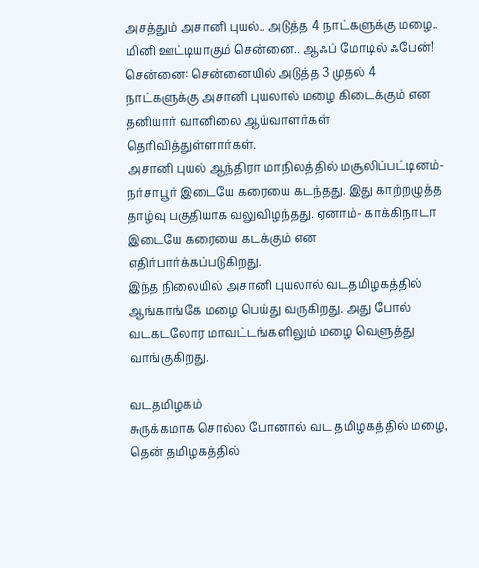அசத்தும் அசானி புயல்.. அடுத்த 4 நாட்களுக்கு மழை.. மினி ஊட்டியாகும் சென்னை.. ஆஃப் மோடில் ஃபேன்!
சென்னை: சென்னையில் அடுத்த 3 முதல் 4 நாட்களுக்கு அசானி புயலால் மழை கிடைக்கும் என தனியார் வானிலை ஆய்வாளர்கள் தெரிவித்துள்ளார்கள்.
அசானி புயல் ஆந்திரா மாநிலத்தில் மசூலிப்பட்டினம்- நர்சாபூர் இடையே கரையை கடந்தது. இது காற்றழுத்த தாழ்வு பகுதியாக வலுவிழந்தது. ஏனாம்- காக்கிநாடா இடையே கரையை கடக்கும் என எதிர்பார்க்கப்படுகிறது.
இந்த நிலையில் அசானி புயலால் வடதமிழகத்தில் ஆங்காங்கே மழை பெய்து வருகிறது. அது போல் வடகடலோர மாவட்டங்களிலும் மழை வெளுத்து வாங்குகிறது.

வடதமிழகம்
சுருக்கமாக சொல்ல போனால் வட தமிழகத்தில் மழை, தென் தமிழகத்தில்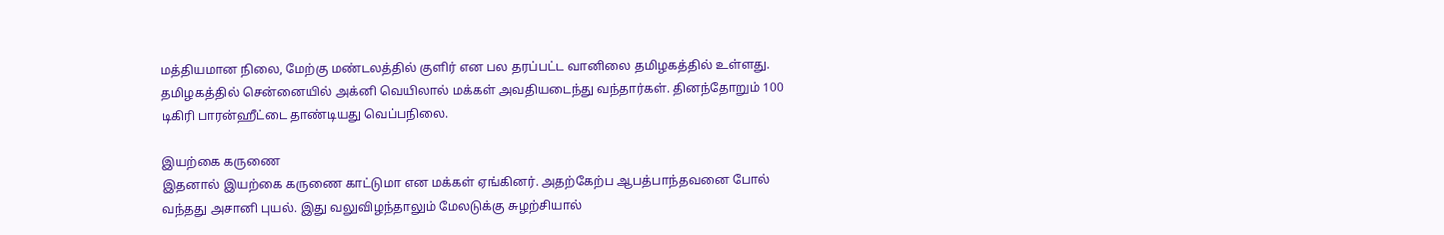மத்தியமான நிலை, மேற்கு மண்டலத்தில் குளிர் என பல தரப்பட்ட வானிலை தமிழகத்தில் உள்ளது. தமிழகத்தில் சென்னையில் அக்னி வெயிலால் மக்கள் அவதியடைந்து வந்தார்கள். தினந்தோறும் 100 டிகிரி பாரன்ஹீட்டை தாண்டியது வெப்பநிலை.

இயற்கை கருணை
இதனால் இயற்கை கருணை காட்டுமா என மக்கள் ஏங்கினர். அதற்கேற்ப ஆபத்பாந்தவனை போல் வந்தது அசானி புயல். இது வலுவிழந்தாலும் மேலடுக்கு சுழற்சியால்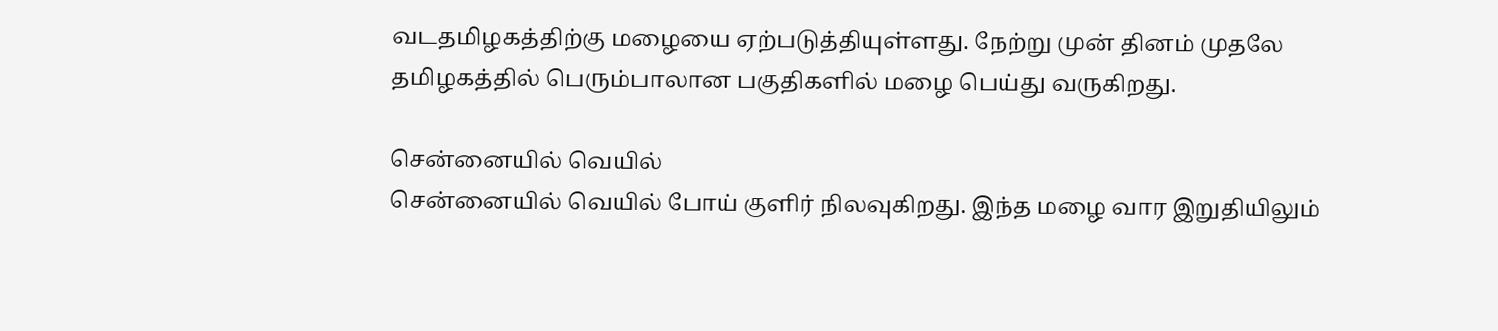வடதமிழகத்திற்கு மழையை ஏற்படுத்தியுள்ளது. நேற்று முன் தினம் முதலே தமிழகத்தில் பெரும்பாலான பகுதிகளில் மழை பெய்து வருகிறது.

சென்னையில் வெயில்
சென்னையில் வெயில் போய் குளிர் நிலவுகிறது. இந்த மழை வார இறுதியிலும்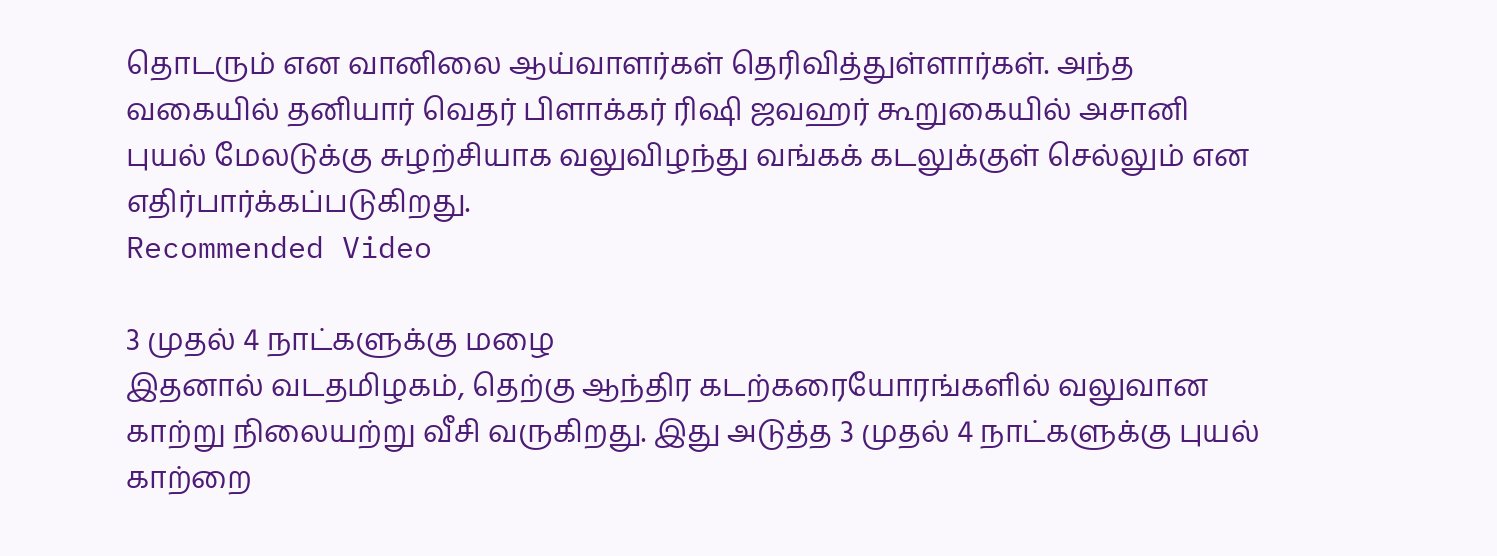தொடரும் என வானிலை ஆய்வாளர்கள் தெரிவித்துள்ளார்கள். அந்த வகையில் தனியார் வெதர் பிளாக்கர் ரிஷி ஜவஹர் கூறுகையில் அசானி புயல் மேலடுக்கு சுழற்சியாக வலுவிழந்து வங்கக் கடலுக்குள் செல்லும் என எதிர்பார்க்கப்படுகிறது.
Recommended Video

3 முதல் 4 நாட்களுக்கு மழை
இதனால் வடதமிழகம், தெற்கு ஆந்திர கடற்கரையோரங்களில் வலுவான காற்று நிலையற்று வீசி வருகிறது. இது அடுத்த 3 முதல் 4 நாட்களுக்கு புயல் காற்றை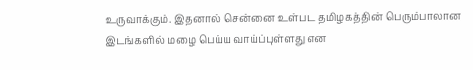உருவாக்கும். இதனால் சென்னை உள்பட தமிழகத்தின் பெரும்பாலான இடங்களில் மழை பெய்ய வாய்ப்புள்ளது என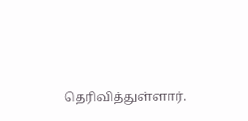தெரிவித்துள்ளார்.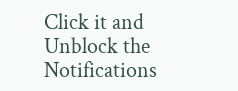Click it and Unblock the Notifications